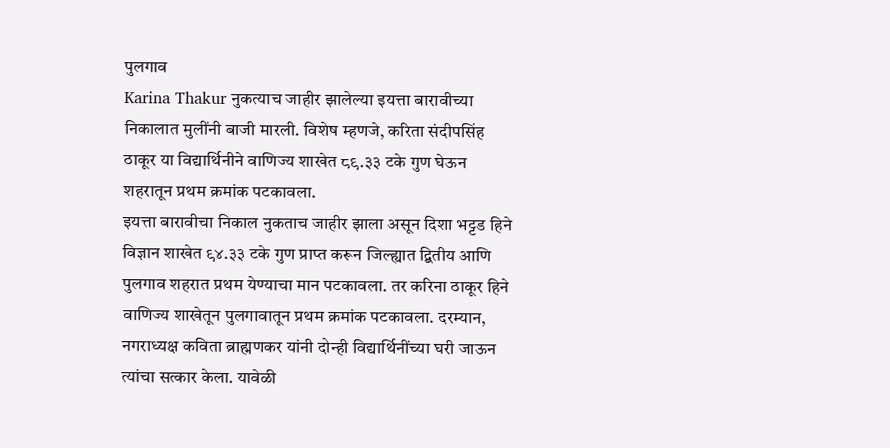पुलगाव
Karina Thakur नुकत्याच जाहीर झालेल्या इयत्ता बारावीच्या निकालात मुलींनी बाजी मारली. विशेष म्हणजे, करिता संदीपसिंह ठाकूर या विद्यार्थिनीने वाणिज्य शाखेत ८९.३३ टके गुण घेऊन शहरातून प्रथम क्रमांक पटकावला.
इयत्ता बारावीचा निकाल नुकताच जाहीर झाला असून दिशा भट्टड हिने विज्ञान शाखेत ९४.३३ टके गुण प्राप्त करून जिल्ह्यात द्बितीय आणि पुलगाव शहरात प्रथम येण्याचा मान पटकावला. तर करिना ठाकूर हिने वाणिज्य शाखेतून पुलगावातून प्रथम क्रमांक पटकावला. दरम्यान, नगराध्यक्ष कविता ब्राह्मणकर यांनी दोन्ही विद्यार्थिनींच्या घरी जाऊन त्यांचा सत्कार केला. यावेळी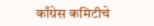काँग्रेस कमिटीचे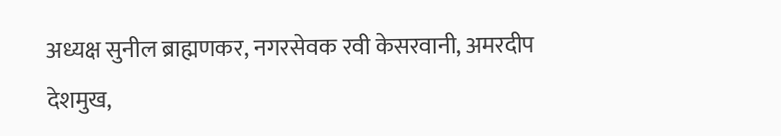अध्यक्ष सुनील ब्राह्मणकर, नगरसेवक रवी केसरवानी, अमरदीप देशमुख,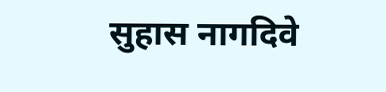सुहास नागदिवे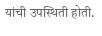यांची उपस्थिती होती.